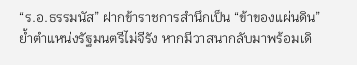“ร.อ.ธรรมนัส” ฝากข้าราชการสำนึกเป็น “ข้าของแผ่นดิน” ย้ำตำแหน่งรัฐมนตรีไม่จีรัง หากมีวาสนากลับมาพร้อมเดิ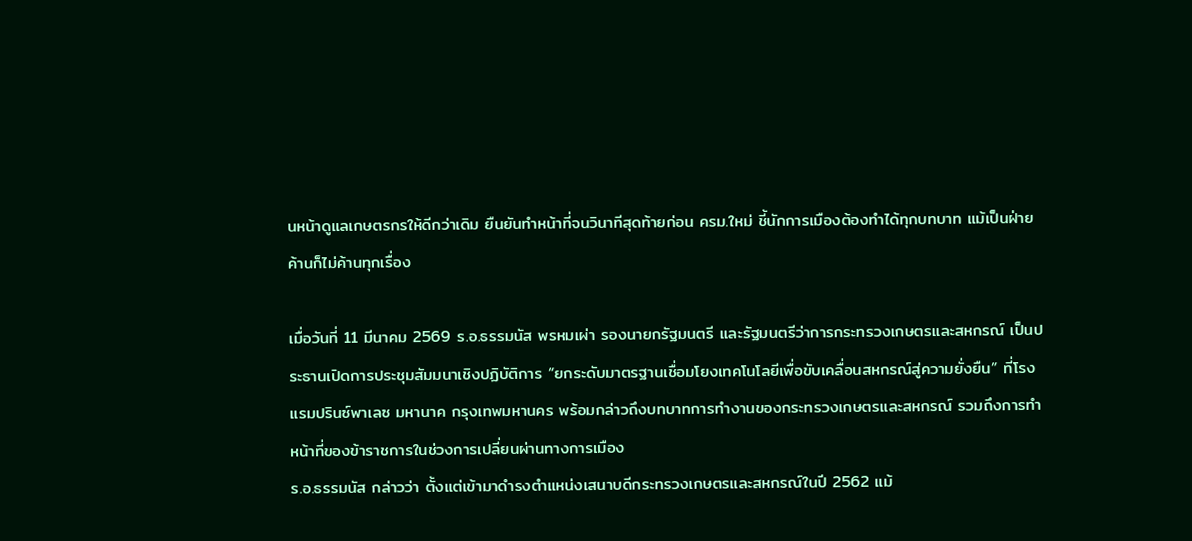นหน้าดูแลเกษตรกรให้ดีกว่าเดิม ยืนยันทำหน้าที่จนวินาทีสุดท้ายก่อน ครม.ใหม่ ชี้นักการเมืองต้องทำได้ทุกบทบาท แม้เป็นฝ่ายค้านก็ไม่ค้านทุกเรื่อง

เมื่อวันที่ 11 มีนาคม 2569 ร.อ.ธรรมนัส พรหมเผ่า รองนายกรัฐมนตรี และรัฐมนตรีว่าการกระทรวงเกษตรและสหกรณ์ เป็นประธานเปิดการประชุมสัมมนาเชิงปฏิบัติการ “ยกระดับมาตรฐานเชื่อมโยงเทคโนโลยีเพื่อขับเคลื่อนสหกรณ์สู่ความยั่งยืน” ที่โรงแรมปรินซ์พาเลซ มหานาค กรุงเทพมหานคร พร้อมกล่าวถึงบทบาทการทำงานของกระทรวงเกษตรและสหกรณ์ รวมถึงการทำหน้าที่ของข้าราชการในช่วงการเปลี่ยนผ่านทางการเมือง
ร.อ.ธรรมนัส กล่าวว่า ตั้งแต่เข้ามาดำรงตำแหน่งเสนาบดีกระทรวงเกษตรและสหกรณ์ในปี 2562 แม้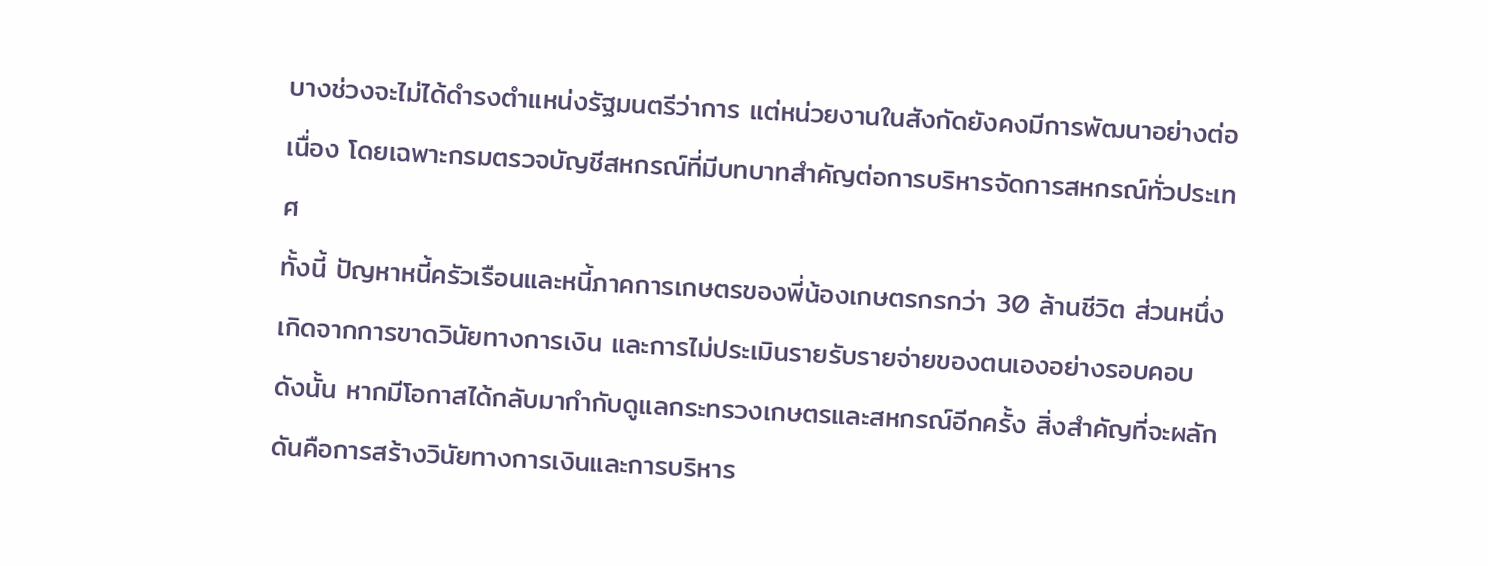บางช่วงจะไม่ได้ดำรงตำแหน่งรัฐมนตรีว่าการ แต่หน่วยงานในสังกัดยังคงมีการพัฒนาอย่างต่อเนื่อง โดยเฉพาะกรมตรวจบัญชีสหกรณ์ที่มีบทบาทสำคัญต่อการบริหารจัดการสหกรณ์ทั่วประเทศ
ทั้งนี้ ปัญหาหนี้ครัวเรือนและหนี้ภาคการเกษตรของพี่น้องเกษตรกรกว่า 30 ล้านชีวิต ส่วนหนึ่งเกิดจากการขาดวินัยทางการเงิน และการไม่ประเมินรายรับรายจ่ายของตนเองอย่างรอบคอบ ดังนั้น หากมีโอกาสได้กลับมากำกับดูแลกระทรวงเกษตรและสหกรณ์อีกครั้ง สิ่งสำคัญที่จะผลักดันคือการสร้างวินัยทางการเงินและการบริหาร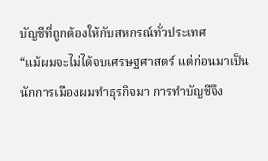บัญชีที่ถูกต้องให้กับสหกรณ์ทั่วประเทศ
“แม้ผมจะไม่ได้จบเศรษฐศาสตร์ แต่ก่อนมาเป็นนักการเมืองผมทำธุรกิจมา การทำบัญชีจึง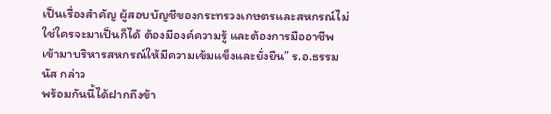เป็นเรื่องสำคัญ ผู้สอบบัญชีของกระทรวงเกษตรและสหกรณ์ไม่ใช่ใครจะมาเป็นก็ได้ ต้องมีองค์ความรู้ และต้องการมืออาชีพเข้ามาบริหารสหกรณ์ให้มีความเข้มแข็งและยั่งยืน” ร.อ.ธรรมนัส กล่าว
พร้อมกันนี้ได้ฝากถึงข้า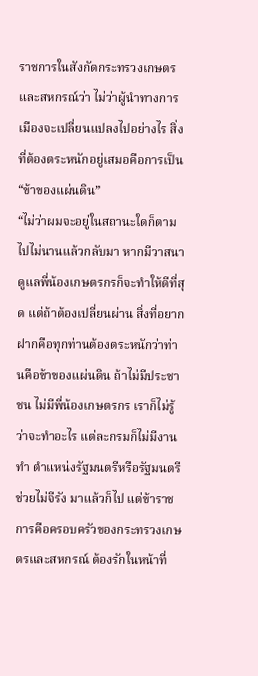ราชการในสังกัดกระทรวงเกษตรและสหกรณ์ว่า ไม่ว่าผู้นำทางการเมืองจะเปลี่ยนแปลงไปอย่างไร สิ่งที่ต้องตระหนักอยู่เสมอคือการเป็น “ข้าของแผ่นดิน”
“ไม่ว่าผมจะอยู่ในสถานะใดก็ตาม ไปไม่นานแล้วกลับมา หากมีวาสนาดูแลพี่น้องเกษตรกรก็จะทำให้ดีที่สุด แต่ถ้าต้องเปลี่ยนผ่าน สิ่งที่อยากฝากคือทุกท่านต้องตระหนักว่าท่านคือข้าของแผ่นดิน ถ้าไม่มีประชาชน ไม่มีพี่น้องเกษตรกร เราก็ไม่รู้ว่าจะทำอะไร แต่ละกรมก็ไม่มีงานทำ ตำแหน่งรัฐมนตรีหรือรัฐมนตรีช่วยไม่จีรัง มาแล้วก็ไป แต่ข้าราชการคือครอบครัวของกระทรวงเกษตรและสหกรณ์ ต้องรักในหน้าที่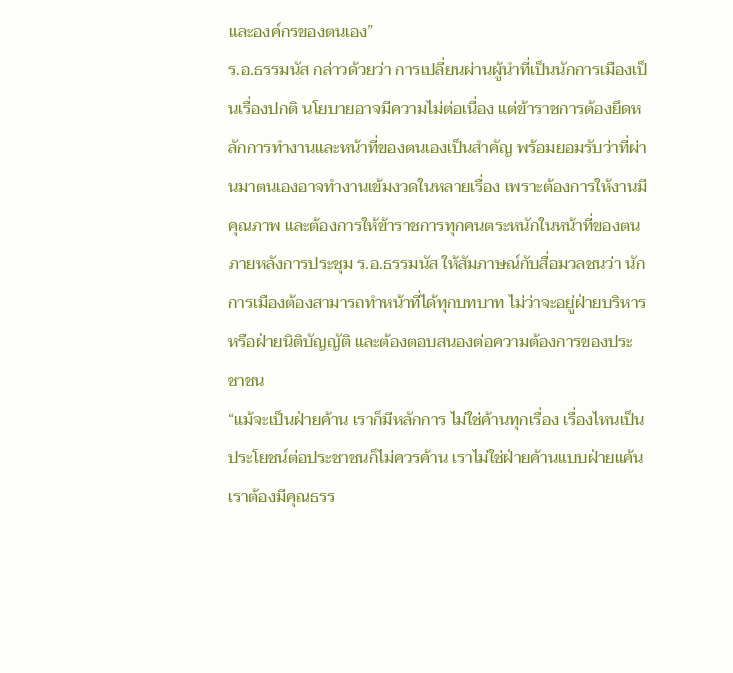และองค์กรของตนเอง”
ร.อ.ธรรมนัส กล่าวด้วยว่า การเปลี่ยนผ่านผู้นำที่เป็นนักการเมืองเป็นเรื่องปกติ นโยบายอาจมีความไม่ต่อเนื่อง แต่ข้าราชการต้องยึดหลักการทำงานและหน้าที่ของตนเองเป็นสำคัญ พร้อมยอมรับว่าที่ผ่านมาตนเองอาจทำงานเข้มงวดในหลายเรื่อง เพราะต้องการให้งานมีคุณภาพ และต้องการให้ข้าราชการทุกคนตระหนักในหน้าที่ของตน
ภายหลังการประชุม ร.อ.ธรรมนัส ให้สัมภาษณ์กับสื่อมวลชนว่า นักการเมืองต้องสามารถทำหน้าที่ได้ทุกบทบาท ไม่ว่าจะอยู่ฝ่ายบริหารหรือฝ่ายนิติบัญญัติ และต้องตอบสนองต่อความต้องการของประชาชน
“แม้จะเป็นฝ่ายค้าน เราก็มีหลักการ ไม่ใช่ค้านทุกเรื่อง เรื่องไหนเป็นประโยชน์ต่อประชาชนก็ไม่ควรค้าน เราไม่ใช่ฝ่ายค้านแบบฝ่ายแค้น เราต้องมีคุณธรร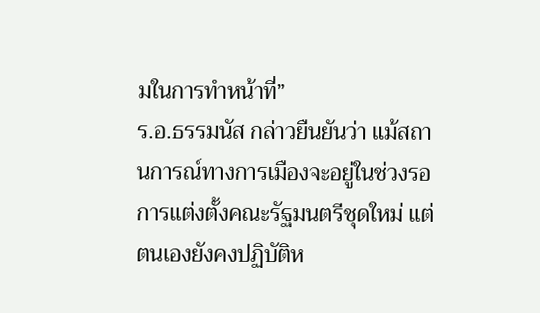มในการทำหน้าที่”
ร.อ.ธรรมนัส กล่าวยืนยันว่า แม้สถานการณ์ทางการเมืองจะอยู่ในช่วงรอการแต่งตั้งคณะรัฐมนตรีชุดใหม่ แต่ตนเองยังคงปฏิบัติห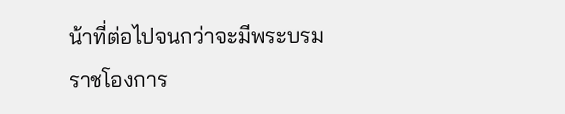น้าที่ต่อไปจนกว่าจะมีพระบรมราชโองการ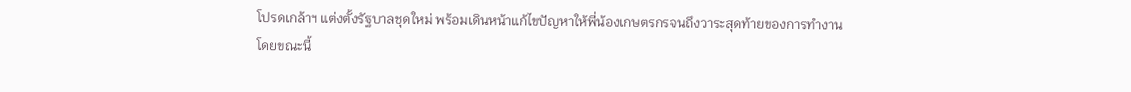โปรดเกล้าฯ แต่งตั้งรัฐบาลชุดใหม่ พร้อมเดินหน้าแก้ไขปัญหาให้พี่น้องเกษตรกรจนถึงวาระสุดท้ายของการทำงาน
โดยขณะนี้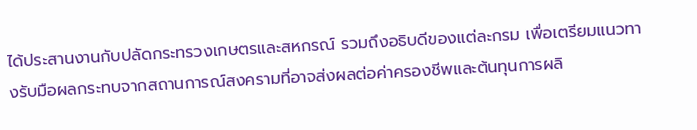ได้ประสานงานกับปลัดกระทรวงเกษตรและสหกรณ์ รวมถึงอธิบดีของแต่ละกรม เพื่อเตรียมแนวทางรับมือผลกระทบจากสถานการณ์สงครามที่อาจส่งผลต่อค่าครองชีพและต้นทุนการผลิ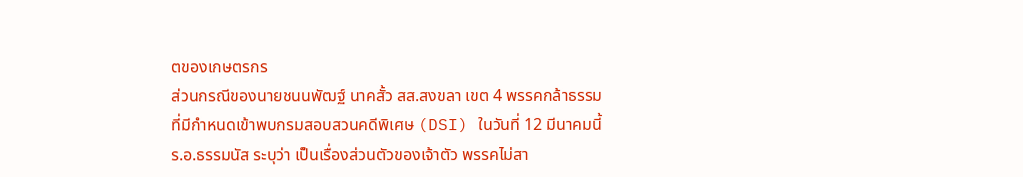ตของเกษตรกร
ส่วนกรณีของนายชนนพัฒฐ์ นาคสั้ว สส.สงขลา เขต 4 พรรคกล้าธรรม ที่มีกำหนดเข้าพบกรมสอบสวนคดีพิเศษ (DSI) ในวันที่ 12 มีนาคมนี้ ร.อ.ธรรมนัส ระบุว่า เป็นเรื่องส่วนตัวของเจ้าตัว พรรคไม่สา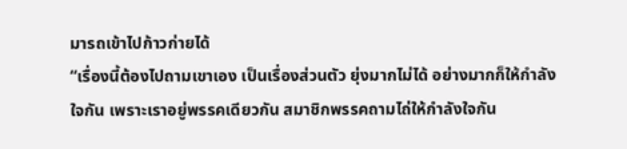มารถเข้าไปก้าวก่ายได้
“เรื่องนี้ต้องไปถามเขาเอง เป็นเรื่องส่วนตัว ยุ่งมากไม่ได้ อย่างมากก็ให้กำลังใจกัน เพราะเราอยู่พรรคเดียวกัน สมาชิกพรรคถามไถ่ให้กำลังใจกัน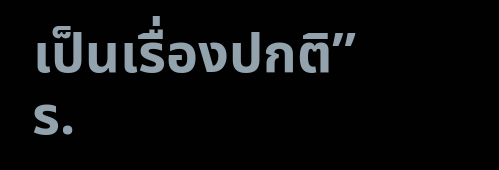เป็นเรื่องปกติ” ร.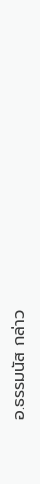อ.ธรรมนัส กล่าว